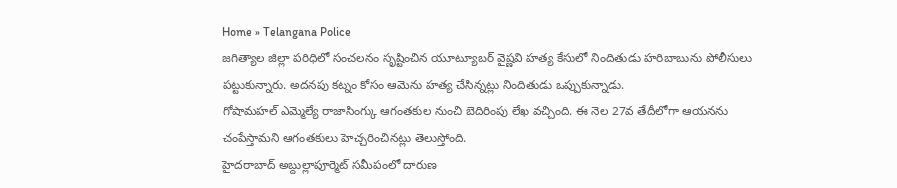Home » Telangana Police
జగిత్యాల జిల్లా పరిధిలో సంచలనం సృష్టించిన యూట్యూబర్ వైష్ణవి హత్య కేసులో నిందితుడు హరిబాబును పోలీసులు పట్టుకున్నారు. అదనపు కట్నం కోసం ఆమెను హత్య చేసిన్నట్లు నిందితుడు ఒప్పుకున్నాడు.
గోషామహల్ ఎమ్మెల్యే రాజాసింగ్కు ఆగంతకుల నుంచి బెదిరింపు లేఖ వచ్చింది. ఈ నెల 27వ తేదీలోగా ఆయనను చంపేస్తామని ఆగంతకులు హెచ్చరించినట్లు తెలుస్తోంది.
హైదరాబాద్ అబ్దుల్లాపూర్మెట్ సమీపంలో దారుణ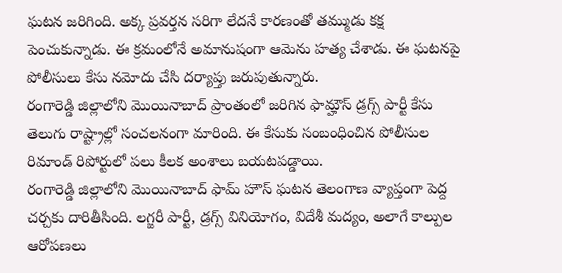ఘటన జరిగింది. అక్క ప్రవర్తన సరిగా లేదనే కారణంతో తమ్ముడు కక్ష పెంచుకున్నాడు. ఈ క్రమంలోనే అమానుషంగా ఆమెను హత్య చేశాడు. ఈ ఘటనపై పోలీసులు కేసు నమోదు చేసి దర్యాప్తు జరుపుతున్నారు.
రంగారెడ్డి జిల్లాలోని మొయినాబాద్ ప్రాంతంలో జరిగిన ఫామ్హౌస్ డ్రగ్స్ పార్టీ కేసు తెలుగు రాష్ట్రాల్లో సంచలనంగా మారింది. ఈ కేసుకు సంబంధించిన పోలీసుల రిమాండ్ రిపోర్టులో పలు కీలక అంశాలు బయటపడ్డాయి.
రంగారెడ్డి జిల్లాలోని మొయినాబాద్ ఫామ్ హౌస్ ఘటన తెలంగాణ వ్యాప్తంగా పెద్ద చర్చకు దారితీసింది. లగ్జరీ పార్టీ, డ్రగ్స్ వినియోగం, విదేశీ మద్యం, అలాగే కాల్పుల ఆరోపణలు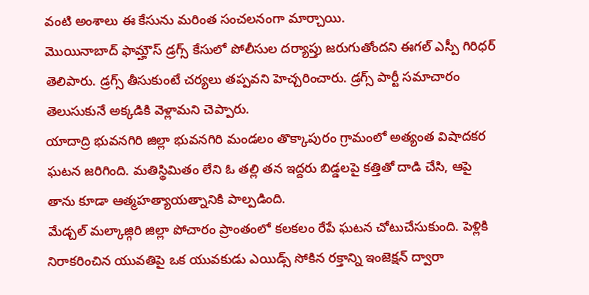వంటి అంశాలు ఈ కేసును మరింత సంచలనంగా మార్చాయి.
మొయినాబాద్ ఫామ్హౌస్ డ్రగ్స్ కేసులో పోలీసుల దర్యాప్తు జరుగుతోందని ఈగల్ ఎస్పీ గిరిధర్ తెలిపారు. డ్రగ్స్ తీసుకుంటే చర్యలు తప్పవని హెచ్చరించారు. డ్రగ్స్ పార్టీ సమాచారం తెలుసుకునే అక్కడికి వెళ్లామని చెప్పారు.
యాదాద్రి భువనగిరి జిల్లా భువనగిరి మండలం తొక్కాపురం గ్రామంలో అత్యంత విషాదకర ఘటన జరిగింది. మతిస్థిమితం లేని ఓ తల్లి తన ఇద్దరు బిడ్డలపై కత్తితో దాడి చేసి, ఆపై తాను కూడా ఆత్మహత్యాయత్నానికి పాల్పడింది.
మేడ్చల్ మల్కాజ్గిరి జిల్లా పోచారం ప్రాంతంలో కలకలం రేపే ఘటన చోటుచేసుకుంది. పెళ్లికి నిరాకరించిన యువతిపై ఒక యువకుడు ఎయిడ్స్ సోకిన రక్తాన్ని ఇంజెక్షన్ ద్వారా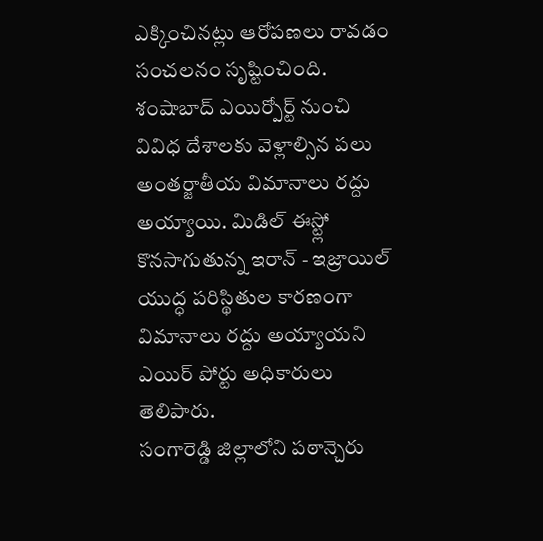ఎక్కించినట్లు ఆరోపణలు రావడం సంచలనం సృష్టించింది.
శంషాబాద్ ఎయిర్పోర్ట్ నుంచి వివిధ దేశాలకు వెళ్లాల్సిన పలు అంతర్జాతీయ విమానాలు రద్దు అయ్యాయి. మిడిల్ ఈస్ట్లో కొనసాగుతున్న ఇరాన్ - ఇజ్రాయిల్ యుద్ధ పరిస్థితుల కారణంగా విమానాలు రద్దు అయ్యాయని ఎయిర్ పోర్టు అధికారులు తెలిపారు.
సంగారెడ్డి జిల్లాలోని పఠాన్చెరు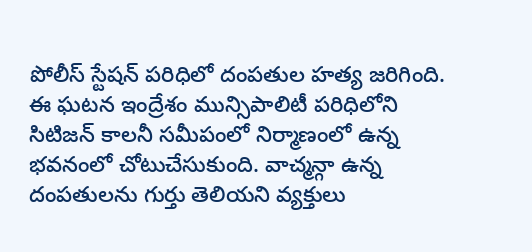పోలీస్ స్టేషన్ పరిధిలో దంపతుల హత్య జరిగింది. ఈ ఘటన ఇంద్రేశం మున్సిపాలిటీ పరిధిలోని సిటిజన్ కాలనీ సమీపంలో నిర్మాణంలో ఉన్న భవనంలో చోటుచేసుకుంది. వాచ్మన్గా ఉన్న దంపతులను గుర్తు తెలియని వ్యక్తులు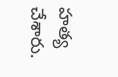హత్య చేశారు.